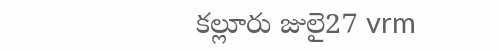కల్లూరు జులై27 vrm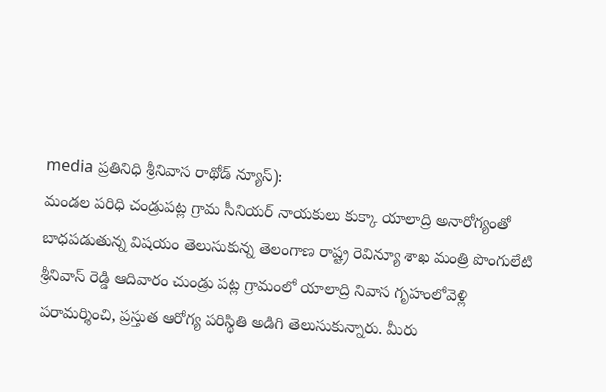media ప్రతినిధి శ్రీనివాస రాథోడ్ న్యూస్):
మండల పరిధి చండ్రుపట్ల గ్రామ సీనియర్ నాయకులు కుక్కా యాలాద్రి అనారోగ్యంతో బాధపడుతున్న విషయం తెలుసుకున్న తెలంగాణ రాష్ట్ర రెవిన్యూ శాఖ మంత్రి పొంగులేటి శ్రీనివాస్ రెడ్డి ఆదివారం చుండ్రు పట్ల గ్రామంలో యాలాద్రి నివాస గృహంలోవెళ్లి పరామర్శించి, ప్రస్తుత ఆరోగ్య పరిస్థితి అడిగి తెలుసుకున్నారు. మీరు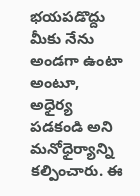భయపడొద్దు మీకు నేను అండగా ఉంటా అంటూ, అధైర్య పడకండి అని మనోధైర్యాన్ని కల్పించారు. ఈ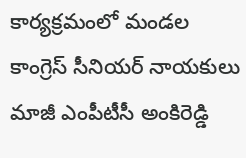కార్యక్రమంలో మండల కాంగ్రెస్ సీనియర్ నాయకులు మాజీ ఎంపీటీసీ అంకిరెడ్డి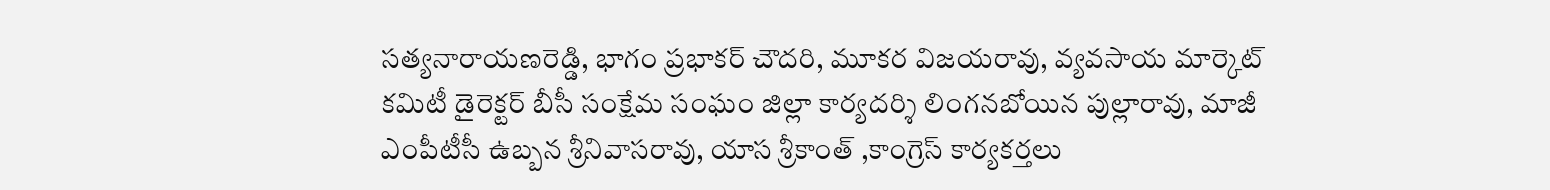సత్యనారాయణరెడ్డి, భాగం ప్రభాకర్ చౌదరి, మూకర విజయరావు, వ్యవసాయ మార్కెట్ కమిటీ డైరెక్టర్ బీసీ సంక్షేమ సంఘం జిల్లా కార్యదర్శి లింగనబోయిన పుల్లారావు, మాజీ ఎంపీటీసీ ఉబ్బన శ్రీనివాసరావు, యాస శ్రీకాంత్ ,కాంగ్రెస్ కార్యకర్తలు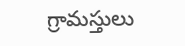గ్రామస్తులు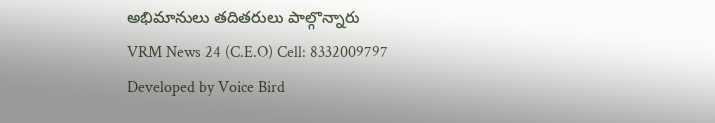అభిమానులు తదితరులు పాల్గొన్నారు
VRM News 24 (C.E.O) Cell: 8332009797
Developed by Voice Bird